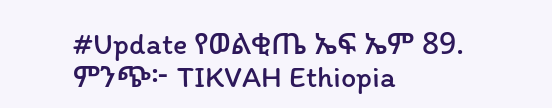#Update የወልቂጤ ኤፍ ኤም 89.
ምንጭ፦ TIKVAH Ethiopia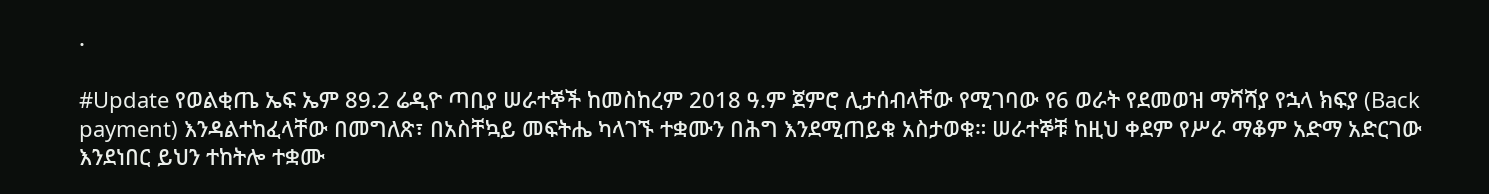·

#Update የወልቂጤ ኤፍ ኤም 89.2 ሬዲዮ ጣቢያ ሠራተኞች ከመስከረም 2018 ዓ.ም ጀምሮ ሊታሰብላቸው የሚገባው የ6 ወራት የደመወዝ ማሻሻያ የኋላ ክፍያ (Back payment) እንዳልተከፈላቸው በመግለጽ፣ በአስቸኳይ መፍትሔ ካላገኙ ተቋሙን በሕግ እንደሚጠይቁ አስታወቁ። ሠራተኞቹ ከዚህ ቀደም የሥራ ማቆም አድማ አድርገው እንደነበር ይህን ተከትሎ ተቋሙ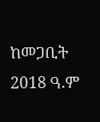ከመጋቢት 2018 ዓ.ም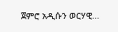ጀምሮ አዲሱን ወርሃዊ…